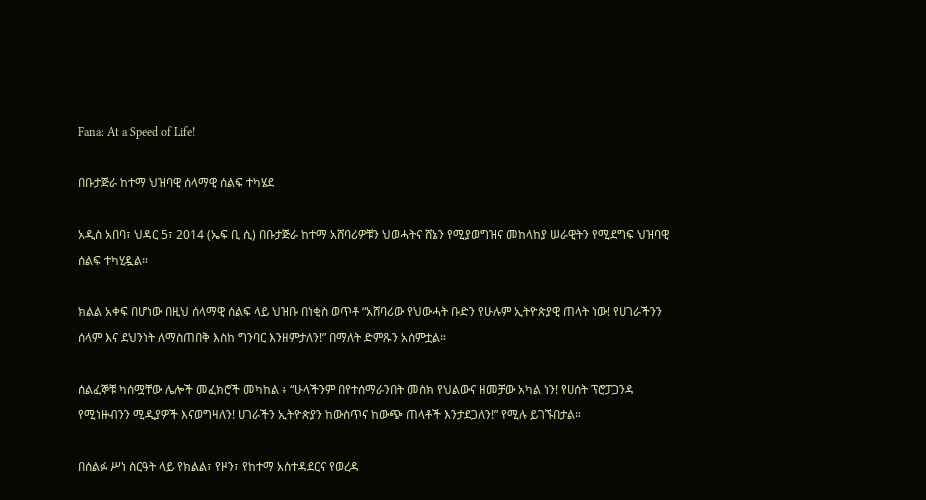Fana: At a Speed of Life!

በቡታጅራ ከተማ ህዝባዊ ሰላማዊ ሰልፍ ተካሄደ

አዲስ አበባ፣ ህዳር 5፣ 2014 (ኤፍ ቢ ሲ) በቡታጅራ ከተማ አሸባሪዎቹን ህወሓትና ሸኔን የሚያወግዝና መከላከያ ሠራዊትን የሚደግፍ ህዝባዊ ሰልፍ ተካሂዷል።

ክልል አቀፍ በሆነው በዚህ ሰላማዊ ሰልፍ ላይ ህዝቡ በነቂስ ወጥቶ “አሸባሪው የህውሓት ቡድን የሁሉም ኢትዮጵያዊ ጠላት ነው! የሀገራችንን ሰላም እና ደህንነት ለማስጠበቅ እስከ ግንባር እንዘምታለን!” በማለት ድምጹን አሰምቷል።

ሰልፈኞቹ ካሰሟቸው ሌሎች መፈክሮች መካከል ፥ “ሁላችንም በየተሰማራንበት መስክ የህልውና ዘመቻው አካል ነን! የሀሰት ፕሮፓጋንዳ የሚነዙብንን ሚዲያዎች እናወግዛለን! ሀገራችን ኢትዮጵያን ከውስጥና ከውጭ ጠላቶች እንታደጋለን!” የሚሉ ይገኙበታል።

በሰልፉ ሥነ ስርዓት ላይ የክልል፣ የዞን፣ የከተማ አስተዳደርና የወረዳ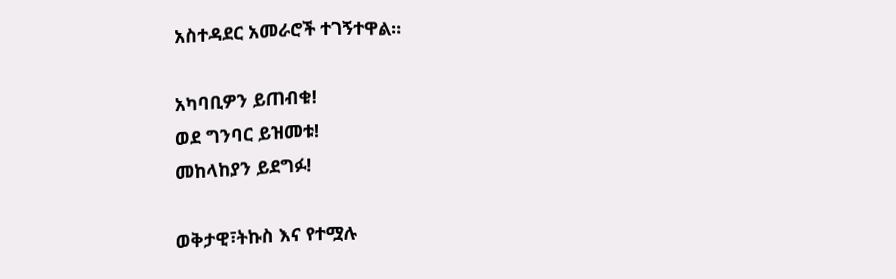አስተዳደር አመራሮች ተገኝተዋል።

አካባቢዎን ይጠብቁ!
ወደ ግንባር ይዝመቱ!
መከላከያን ይደግፉ!

ወቅታዊ፣ትኩስ እና የተሟሉ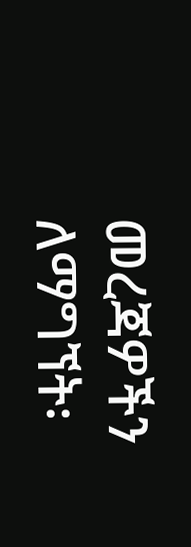መረጃዎችን ለማግኘት፡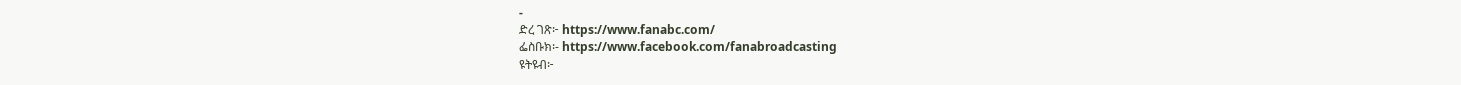-
ድረ ገጽ፦ https://www.fanabc.com/
ፌስቡክ፡- https://www.facebook.com/fanabroadcasting
ዩትዩብ፦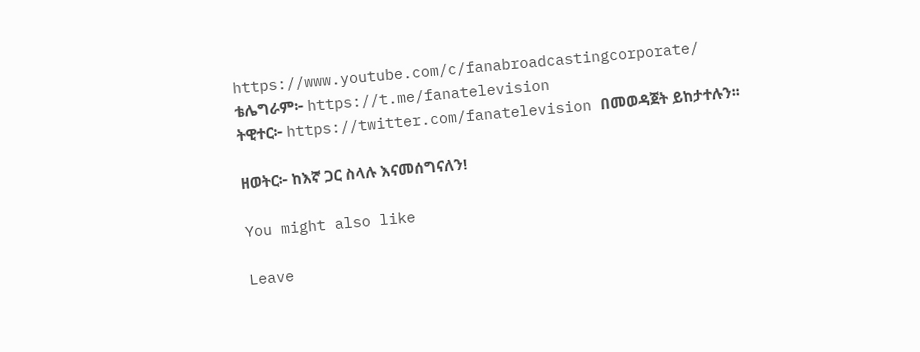https://www.youtube.com/c/fanabroadcastingcorporate/
ቴሌግራም፦ https://t.me/fanatelevision
ትዊተር፦ https://twitter.com/fanatelevision በመወዳጀት ይከታተሉን፡፡

ዘወትር፦ ከእኛ ጋር ስላሉ እናመሰግናለን!

You might also like

Leave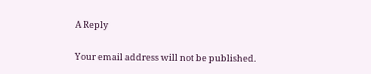A Reply

Your email address will not be published.